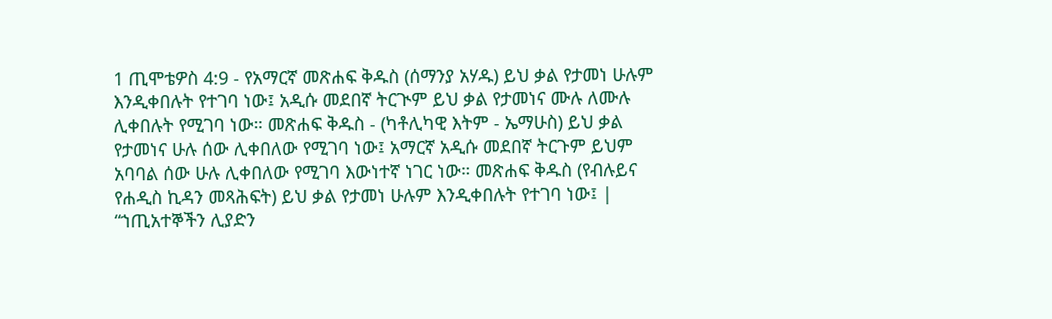1 ጢሞቴዎስ 4:9 - የአማርኛ መጽሐፍ ቅዱስ (ሰማንያ አሃዱ) ይህ ቃል የታመነ ሁሉም እንዲቀበሉት የተገባ ነው፤ አዲሱ መደበኛ ትርጒም ይህ ቃል የታመነና ሙሉ ለሙሉ ሊቀበሉት የሚገባ ነው። መጽሐፍ ቅዱስ - (ካቶሊካዊ እትም - ኤማሁስ) ይህ ቃል የታመነና ሁሉ ሰው ሊቀበለው የሚገባ ነው፤ አማርኛ አዲሱ መደበኛ ትርጉም ይህም አባባል ሰው ሁሉ ሊቀበለው የሚገባ እውነተኛ ነገር ነው። መጽሐፍ ቅዱስ (የብሉይና የሐዲስ ኪዳን መጻሕፍት) ይህ ቃል የታመነ ሁሉም እንዲቀበሉት የተገባ ነው፤ |
“ኀጢአተኞችን ሊያድን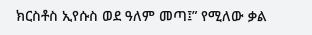ክርስቶስ ኢየሱስ ወደ ዓለም መጣ፤” የሚለው ቃል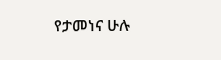የታመነና ሁሉ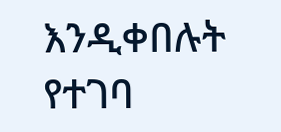እንዲቀበሉት የተገባ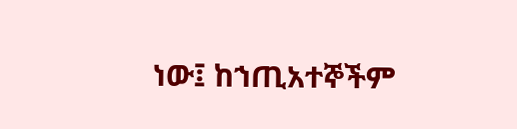ነው፤ ከኀጢአተኞችም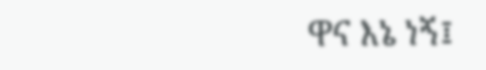ዋና እኔ ነኝ፤